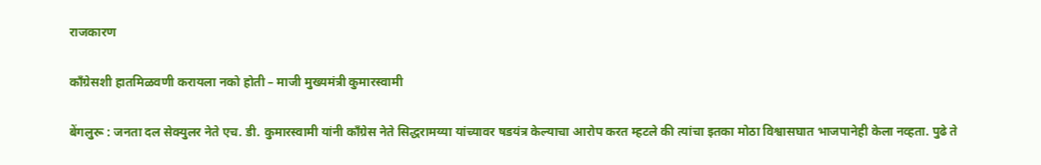राजकारण

काँग्रेसशी हातमिळवणी करायला नको होती – माजी मुख्यमंत्री कुमारस्वामी

बेंगलुरू : जनता दल सेक्युलर नेते एच. डी. कुमारस्वामी यांनी काँग्रेस नेते सिद्धरामय्या यांच्यावर षडयंत्र केल्याचा आरोप करत म्हटले की त्यांचा इतका मोठा विश्वासघात भाजपानेही केला नव्हता. पुढे ते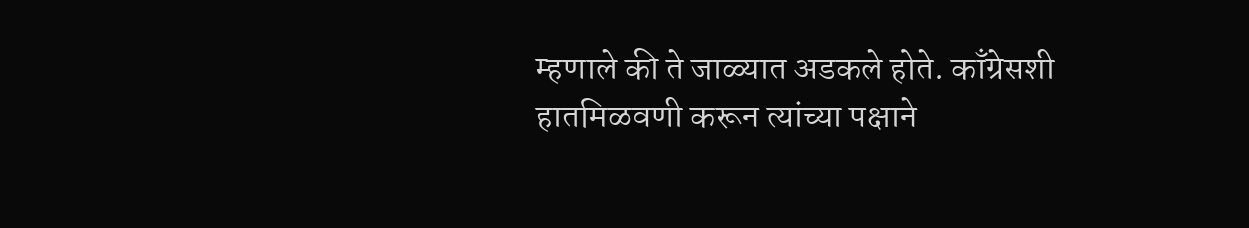म्हणाले की ते जाळ्यात अडकले होते. काँग्रेसशी हातमिळवणी करून त्यांच्या पक्षाने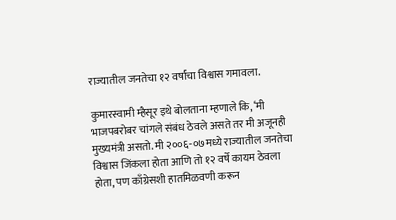राज्यातील जनतेचा १२ वर्षांचा विश्वास गमावला.

कुमारस्वामी म्हैसूर इथे बोलताना म्हणाले कि, ‘मी भाजपबरोबर चांगले संबंध ठेवले असते तर मी अजूनही मुख्यमंत्री असतो. मी २००६-०७मध्ये राज्यातील जनतेचा विश्वास जिंकला होता आणि तो १२ वर्षे कायम ठेवला होता, पण काँग्रेसशी हातमिळवणी करून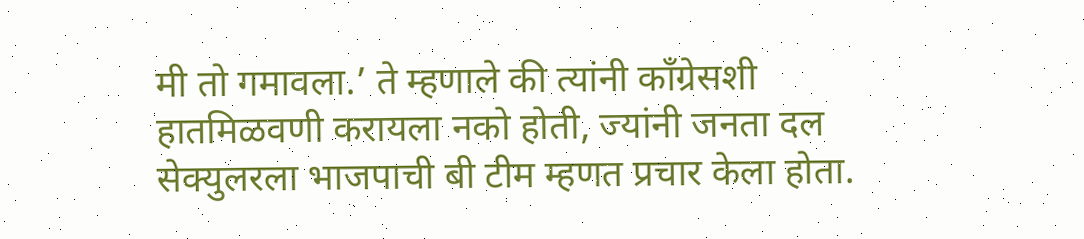मी तो गमावला.’ ते म्हणाले की त्यांनी काँग्रेसशी हातमिळवणी करायला नको होती, ज्यांनी जनता दल सेक्युलरला भाजपाची बी टीम म्हणत प्रचार केला होता.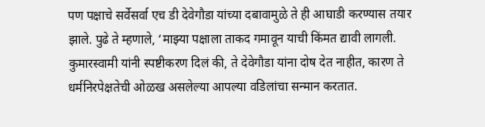पण पक्षाचे सर्वेसर्वा एच डी देवेगौडा यांच्या दबावामुळे ते ही आघाडी करण्यास तयार झाले. पुढे ते म्हणाले, ‘माझ्या पक्षाला ताकद गमावून याची किंमत द्यावी लागली. कुमारस्वामी यांनी स्पष्टीकरण दिलं की, ते देवेगौडा यांना दोष देत नाहीत, कारण ते धर्मनिरपेक्षतेची ओळख असलेल्या आपल्या वडिलांचा सन्मान करतात.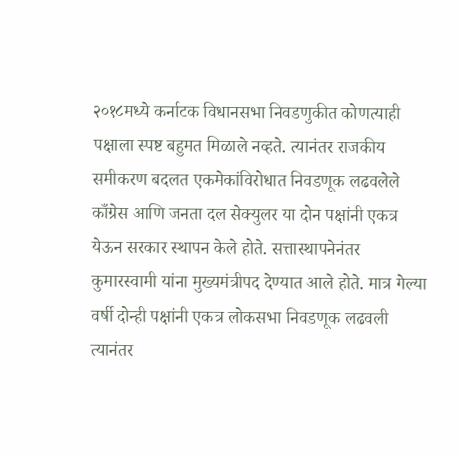२०१८मध्ये कर्नाटक विधानसभा निवडणुकीत कोणत्याही पक्षाला स्पष्ट बहुमत मिळाले नव्हते. त्यानंतर राजकीय समीकरण बदलत एकमेकांविरोधात निवडणूक लढवलेले काँग्रेस आणि जनता दल सेक्युलर या दोन पक्षांनी एकत्र येऊन सरकार स्थापन केले होते. सत्तास्थापनेनंतर कुमारस्वामी यांना मुख्यमंत्रीपद देण्यात आले होते. मात्र गेल्या वर्षी दोन्ही पक्षांनी एकत्र लोकसभा निवडणूक लढवली त्यानंतर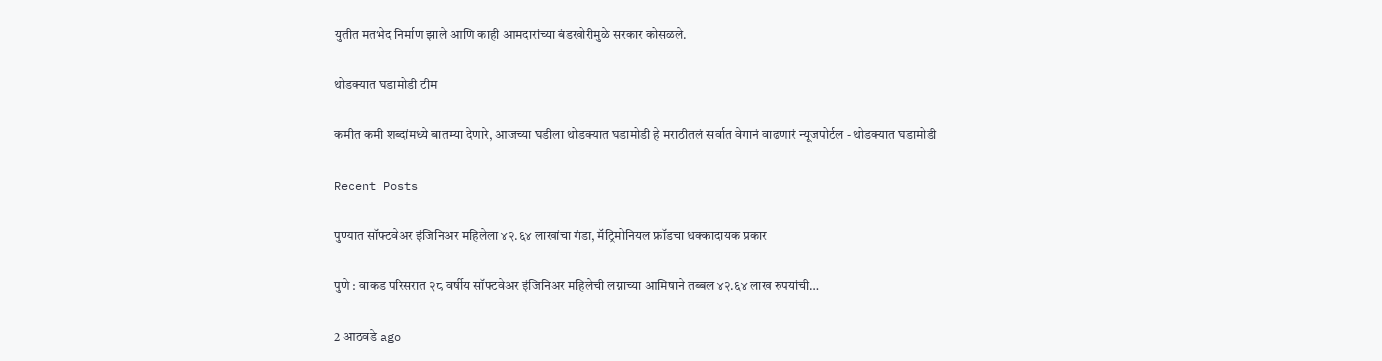युतीत मतभेद निर्माण झाले आणि काही आमदारांच्या बंडखोरीमुळे सरकार कोसळले.

थोडक्यात घडामोडी टीम

कमीत कमी शब्दांमध्ये बातम्या देणारे, आजच्या घडीला थोडक्यात घडामोडी हे मराठीतलं सर्वात वेगानं वाढणारं न्यूजपोर्टल - थोडक्यात घडामोडी

Recent Posts

पुण्यात सॉफ्टवेअर इंजिनिअर महिलेला ४२.६४ लाखांचा गंडा, मॅट्रिमोनियल फ्रॉडचा धक्कादायक प्रकार

पुणे : वाकड परिसरात २८ वर्षीय सॉफ्टवेअर इंजिनिअर महिलेची लग्नाच्या आमिषाने तब्बल ४२.६४ लाख रुपयांची…

2 आठवडे ago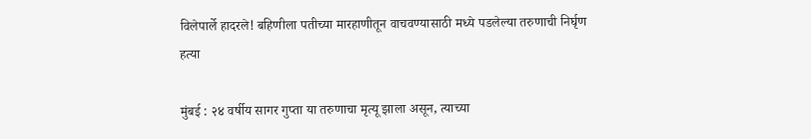विलेपार्ले हादरले! बहिणीला पतीच्या मारहाणीतून वाचवण्यासाठी मध्ये पडलेल्या तरुणाची निर्घृण हत्या

मुंबई : २४ वर्षीय सागर गुप्ता या तरुणाचा मृत्यू झाला असून, त्याच्या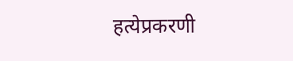हत्येप्रकरणी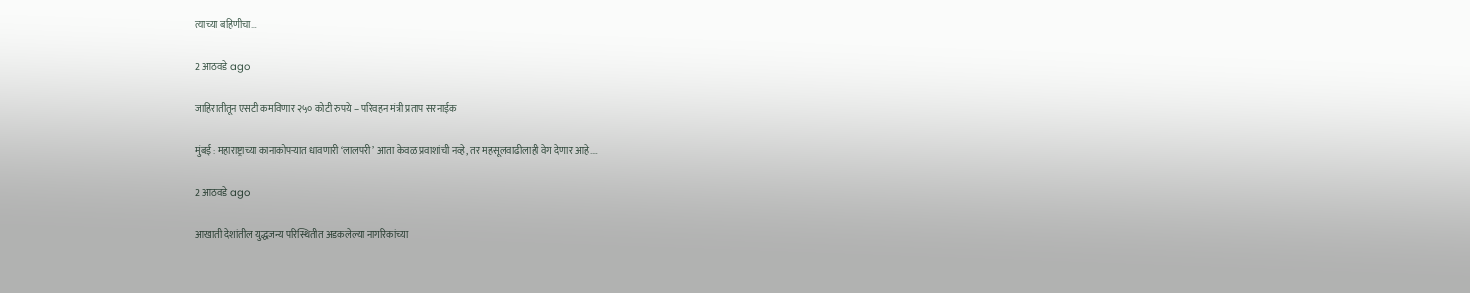त्याच्या बहिणीचा…

2 आठवडे ago

जाहिरातीतून एसटी कमविणार २५० कोटी रुपये – परिवहन मंत्री प्रताप सरनाईक

मुंबई : महाराष्ट्राच्या कानाकोपऱ्यात धावणारी ‘लालपरी’ आता केवळ प्रवाशांची नव्हे, तर महसूलवाढीलाही वेग देणार आहे.…

2 आठवडे ago

आखाती देशांतील युद्धजन्य परिस्थितीत अडकलेल्या नागरिकांच्या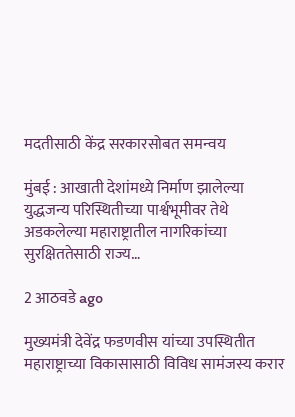मदतीसाठी केंद्र सरकारसोबत समन्वय

मुंबई : आखाती देशांमध्ये निर्माण झालेल्या युद्धजन्य परिस्थितीच्या पार्श्वभूमीवर तेथे अडकलेल्या महाराष्ट्रातील नागरिकांच्या सुरक्षिततेसाठी राज्य…

2 आठवडे ago

मुख्यमंत्री देवेंद्र फडणवीस यांच्या उपस्थितीत महाराष्ट्राच्या विकासासाठी विविध सामंजस्य करार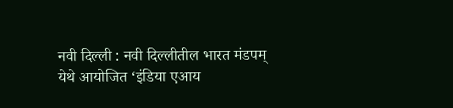नवी दिल्ली : नवी दिल्लीतील भारत मंडपम् येथे आयोजित ‘इंडिया एआय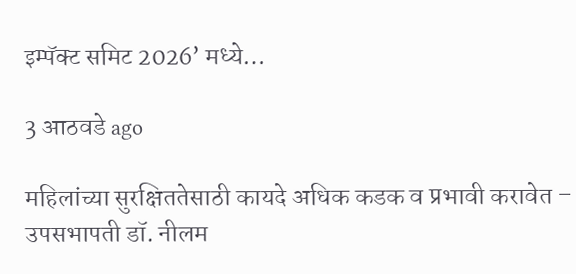इम्पॅक्ट समिट 2026’ मध्ये…

3 आठवडे ago

महिलांच्या सुरक्षिततेसाठी कायदे अधिक कडक व प्रभावी करावेत – उपसभापती डॉ. नीलम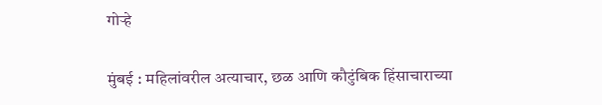गोऱ्हे

मुंबई : महिलांवरील अत्याचार, छळ आणि कौटुंबिक हिंसाचाराच्या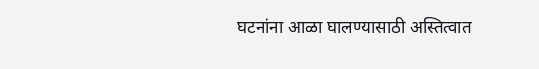घटनांना आळा घालण्यासाठी अस्तित्वात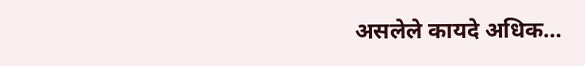असलेले कायदे अधिक…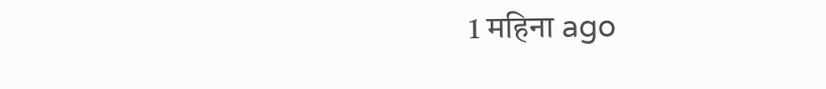1 महिना ago